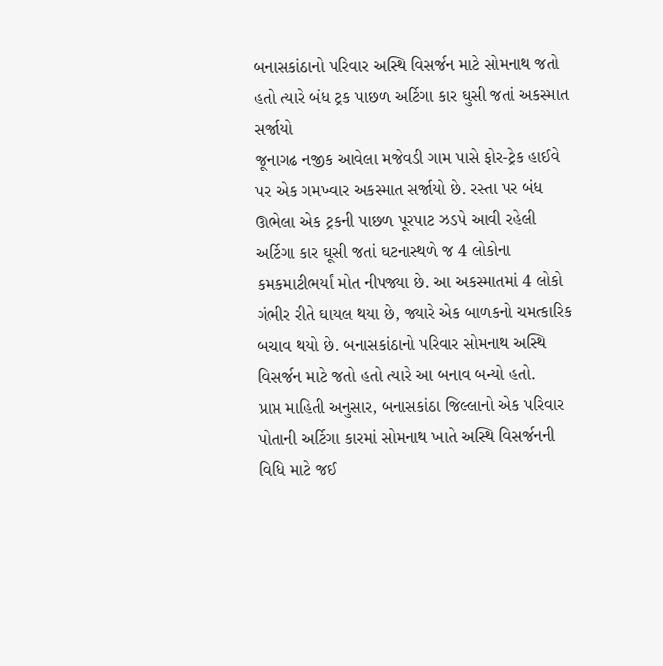બનાસકાંઠાનો પરિવાર અસ્થિ વિસર્જન માટે સોમનાથ જતો હતો ત્યારે બંધ ટ્રક પાછળ અર્ટિગા કાર ઘુસી જતાં અકસ્માત સર્જાયો
જૂનાગઢ નજીક આવેલા મજેવડી ગામ પાસે ફોર-ટ્રેક હાઈવે પર એક ગમખ્વાર અકસ્માત સર્જાયો છે. રસ્તા પર બંધ ઊભેલા એક ટ્રકની પાછળ પૂરપાટ ઝડપે આવી રહેલી અર્ટિગા કાર ઘૂસી જતાં ઘટનાસ્થળે જ 4 લોકોના કમકમાટીભર્યાં મોત નીપજ્યા છે. આ અકસ્માતમાં 4 લોકો ગંભીર રીતે ઘાયલ થયા છે, જ્યારે એક બાળકનો ચમત્કારિક બચાવ થયો છે. બનાસકાંઠાનો પરિવાર સોમનાથ અસ્થિ વિસર્જન માટે જતો હતો ત્યારે આ બનાવ બન્યો હતો.
પ્રાપ્ત માહિતી અનુસાર, બનાસકાંઠા જિલ્લાનો એક પરિવાર પોતાની અર્ટિગા કારમાં સોમનાથ ખાતે અસ્થિ વિસર્જનની વિધિ માટે જઈ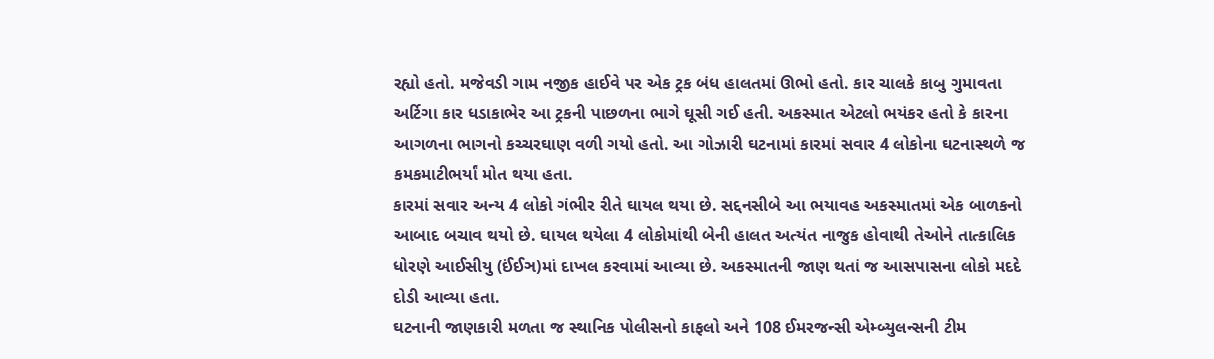રહ્યો હતો. મજેવડી ગામ નજીક હાઈવે પર એક ટ્રક બંધ હાલતમાં ઊભો હતો. કાર ચાલકે કાબુ ગુમાવતા અર્ટિગા કાર ધડાકાભેર આ ટ્રકની પાછળના ભાગે ઘૂસી ગઈ હતી. અકસ્માત એટલો ભયંકર હતો કે કારના આગળના ભાગનો કચ્ચરઘાણ વળી ગયો હતો. આ ગોઝારી ઘટનામાં કારમાં સવાર 4 લોકોના ઘટનાસ્થળે જ કમકમાટીભર્યાં મોત થયા હતા.
કારમાં સવાર અન્ય 4 લોકો ગંભીર રીતે ઘાયલ થયા છે. સદ્દનસીબે આ ભયાવહ અકસ્માતમાં એક બાળકનો આબાદ બચાવ થયો છે. ઘાયલ થયેલા 4 લોકોમાંથી બેની હાલત અત્યંત નાજુક હોવાથી તેઓને તાત્કાલિક ધોરણે આઈસીયુ (ઈંઈઞ)માં દાખલ કરવામાં આવ્યા છે. અકસ્માતની જાણ થતાં જ આસપાસના લોકો મદદે દોડી આવ્યા હતા.
ઘટનાની જાણકારી મળતા જ સ્થાનિક પોલીસનો કાફલો અને 108 ઈમરજન્સી એમ્બ્યુલન્સની ટીમ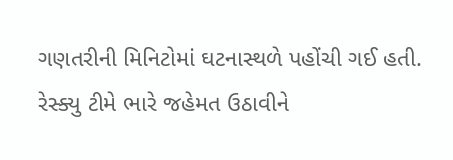ગણતરીની મિનિટોમાં ઘટનાસ્થળે પહોંચી ગઈ હતી. રેસ્ક્યુ ટીમે ભારે જહેમત ઉઠાવીને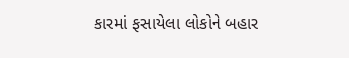કારમાં ફસાયેલા લોકોને બહાર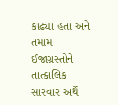કાઢ્યા હતા અને તમામ ઈજાગ્રસ્તોને તાત્કાલિક સારવાર અર્થે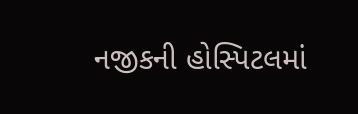નજીકની હોસ્પિટલમાં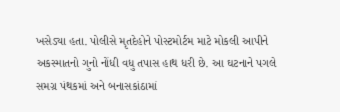ખસેડ્યા હતા. પોલીસે મૃતદેહોને પોસ્ટમોર્ટમ માટે મોકલી આપીને અકસ્માતનો ગુનો નોંધી વધુ તપાસ હાથ ધરી છે. આ ઘટનાને પગલે સમગ્ર પંથકમાં અને બનાસકાંઠામાં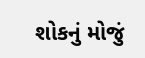શોકનું મોજું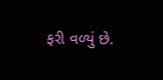ફરી વળ્યું છે.